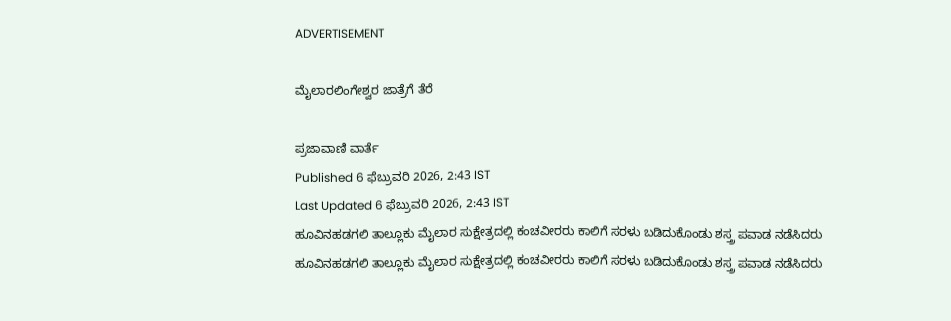ADVERTISEMENT

ಮೈಲಾರಲಿಂಗೇಶ್ವರ ಜಾತ್ರೆಗೆ ತೆರೆ

ಪ್ರಜಾವಾಣಿ ವಾರ್ತೆ
Published 6 ಫೆಬ್ರುವರಿ 2026, 2:43 IST
Last Updated 6 ಫೆಬ್ರುವರಿ 2026, 2:43 IST
ಹೂವಿನಹಡಗಲಿ ತಾಲ್ಲೂಕು ಮೈಲಾರ ಸುಕ್ಷೇತ್ರದಲ್ಲಿ ಕಂಚವೀರರು ಕಾಲಿಗೆ ಸರಳು ಬಡಿದುಕೊಂಡು ಶಸ್ತ್ರ ಪವಾಡ ನಡೆಸಿದರು
ಹೂವಿನಹಡಗಲಿ ತಾಲ್ಲೂಕು ಮೈಲಾರ ಸುಕ್ಷೇತ್ರದಲ್ಲಿ ಕಂಚವೀರರು ಕಾಲಿಗೆ ಸರಳು ಬಡಿದುಕೊಂಡು ಶಸ್ತ್ರ ಪವಾಡ ನಡೆಸಿದರು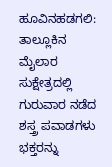ಹೂವಿನಹಡಗಲಿ: ತಾಲ್ಲೂಕಿನ ಮೈಲಾರ ಸುಕ್ಷೇತ್ರದಲ್ಲಿ ಗುರುವಾರ ನಡೆದ ಶಸ್ತ್ರ ಪವಾಡಗಳು ಭಕ್ತರನ್ನು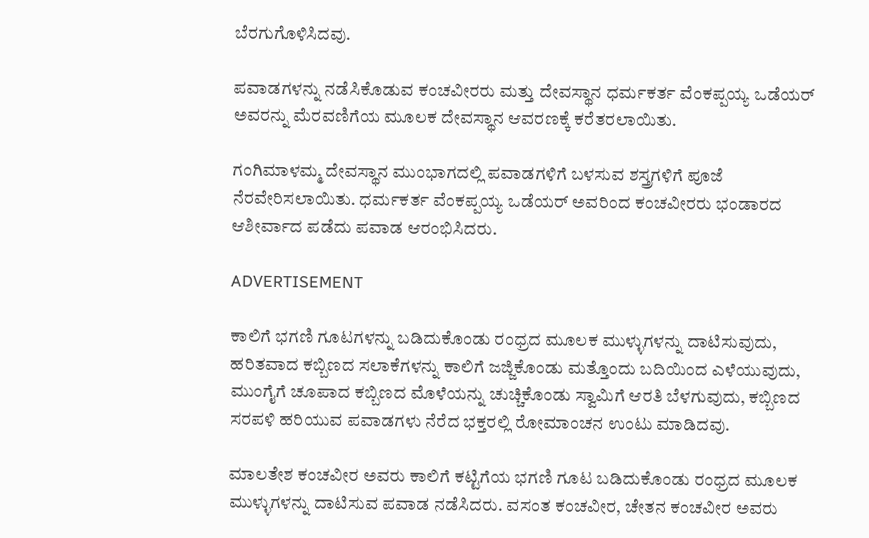ಬೆರಗುಗೊಳಿಸಿದವು.

ಪವಾಡಗಳನ್ನು ನಡೆಸಿಕೊಡುವ ಕಂಚವೀರರು ಮತ್ತು ದೇವಸ್ಥಾನ ಧರ್ಮಕರ್ತ ವೆಂಕಪ್ಪಯ್ಯ ಒಡೆಯರ್ ಅವರನ್ನು ಮೆರವಣಿಗೆಯ ಮೂಲಕ ದೇವಸ್ಥಾನ ಆವರಣಕ್ಕೆ ಕರೆತರಲಾಯಿತು.

ಗಂಗಿಮಾಳಮ್ಮ ದೇವಸ್ಥಾನ ಮುಂಭಾಗದಲ್ಲಿ ಪವಾಡಗಳಿಗೆ ಬಳಸುವ ಶಸ್ತ್ರಗಳಿಗೆ ಪೂಜೆ ನೆರವೇರಿಸಲಾಯಿತು. ಧರ್ಮಕರ್ತ ವೆಂಕಪ್ಪಯ್ಯ ಒಡೆಯರ್ ಅವರಿಂದ ಕಂಚವೀರರು ಭಂಡಾರದ ಆಶೀರ್ವಾದ ಪಡೆದು ಪವಾಡ ಆರಂಭಿಸಿದರು.

ADVERTISEMENT

ಕಾಲಿಗೆ ಭಗಣಿ ಗೂಟಗಳನ್ನು ಬಡಿದುಕೊಂಡು ರಂಧ್ರದ ಮೂಲಕ ಮುಳ್ಳುಗಳನ್ನು ದಾಟಿಸುವುದು, ಹರಿತವಾದ ಕಬ್ಬಿಣದ ಸಲಾಕೆಗಳನ್ನು ಕಾಲಿಗೆ ಜಜ್ಜಿಕೊಂಡು ಮತ್ತೊಂದು ಬದಿಯಿಂದ ಎಳೆಯುವುದು, ಮುಂಗೈಗೆ ಚೂಪಾದ ಕಬ್ಬಿಣದ ಮೊಳೆಯನ್ನು ಚುಚ್ಚಿಕೊಂಡು ಸ್ವಾಮಿಗೆ ಆರತಿ ಬೆಳಗುವುದು, ಕಬ್ಬಿಣದ ಸರಪಳಿ ಹರಿಯುವ ಪವಾಡಗಳು ನೆರೆದ ಭಕ್ತರಲ್ಲಿ ರೋಮಾಂಚನ ಉಂಟು ಮಾಡಿದವು.

ಮಾಲತೇಶ ಕಂಚವೀರ ಅವರು ಕಾಲಿಗೆ ಕಟ್ಟಿಗೆಯ ಭಗಣಿ ಗೂಟ ಬಡಿದುಕೊಂಡು ರಂಧ್ರದ ಮೂಲಕ ಮುಳ್ಳುಗಳನ್ನು ದಾಟಿಸುವ ಪವಾಡ ನಡೆಸಿದರು. ವಸಂತ ಕಂಚವೀರ, ಚೇತನ ಕಂಚವೀರ ಅವರು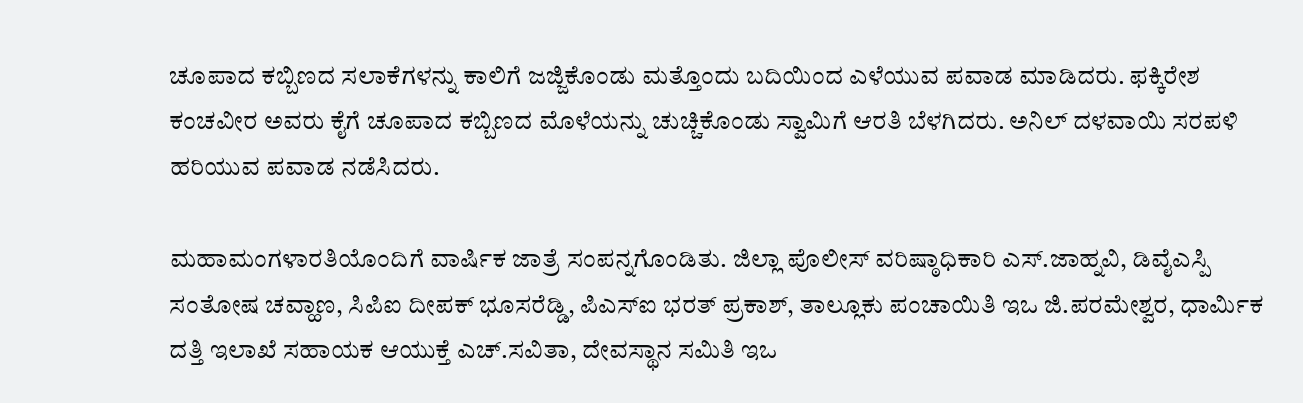ಚೂಪಾದ ಕಬ್ಬಿಣದ ಸಲಾಕೆಗಳನ್ನು ಕಾಲಿಗೆ ಜಜ್ಜಿಕೊಂಡು ಮತ್ತೊಂದು ಬದಿಯಿಂದ ಎಳೆಯುವ ಪವಾಡ ಮಾಡಿದರು. ಫಕ್ಕಿರೇಶ ಕಂಚವೀರ ಅವರು ಕೈಗೆ ಚೂಪಾದ ಕಬ್ಬಿಣದ ಮೊಳೆಯನ್ನು ಚುಚ್ಚಿಕೊಂಡು ಸ್ವಾಮಿಗೆ ಆರತಿ ಬೆಳಗಿದರು. ಅನಿಲ್ ದಳವಾಯಿ ಸರಪಳಿ ಹರಿಯುವ ಪವಾಡ ನಡೆಸಿದರು.

ಮಹಾಮಂಗಳಾರತಿಯೊಂದಿಗೆ ವಾರ್ಷಿಕ ಜಾತ್ರೆ ಸಂಪನ್ನಗೊಂಡಿತು. ಜಿಲ್ಲಾ ಪೊಲೀಸ್ ವರಿಷ್ಠಾಧಿಕಾರಿ ಎಸ್.ಜಾಹ್ನವಿ, ಡಿವೈಎಸ್ಪಿ ಸಂತೋಷ ಚವ್ಹಾಣ, ಸಿಪಿಐ ದೀಪಕ್ ಭೂಸರೆಡ್ಡಿ, ಪಿಎಸ್ಐ ಭರತ್ ಪ್ರಕಾಶ್, ತಾಲ್ಲೂಕು ಪಂಚಾಯಿತಿ ಇಒ ಜಿ.ಪರಮೇಶ್ವರ, ಧಾರ್ಮಿಕ ದತ್ತಿ ಇಲಾಖೆ ಸಹಾಯಕ ಆಯುಕ್ತೆ ಎಚ್.ಸವಿತಾ, ದೇವಸ್ಥಾನ ಸಮಿತಿ ಇಒ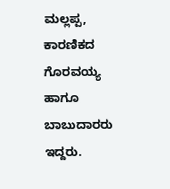ಮಲ್ಲಪ್ಪ, ಕಾರಣಿಕದ ಗೊರವಯ್ಯ ಹಾಗೂ ಬಾಬುದಾರರು ಇದ್ದರು.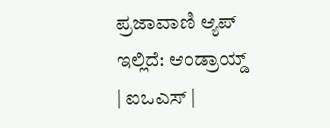ಪ್ರಜಾವಾಣಿ ಆ್ಯಪ್ ಇಲ್ಲಿದೆ: ಆಂಡ್ರಾಯ್ಡ್ | ಐಒಎಸ್ |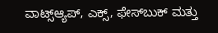ವಾಟ್ಸ್ಆ್ಯಪ್, ಎಕ್ಸ್, ಫೇಸ್‌ಬುಕ್ ಮತ್ತು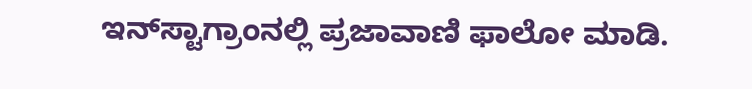ಇನ್‌ಸ್ಟಾಗ್ರಾಂನಲ್ಲಿ ಪ್ರಜಾವಾಣಿ ಫಾಲೋ ಮಾಡಿ.